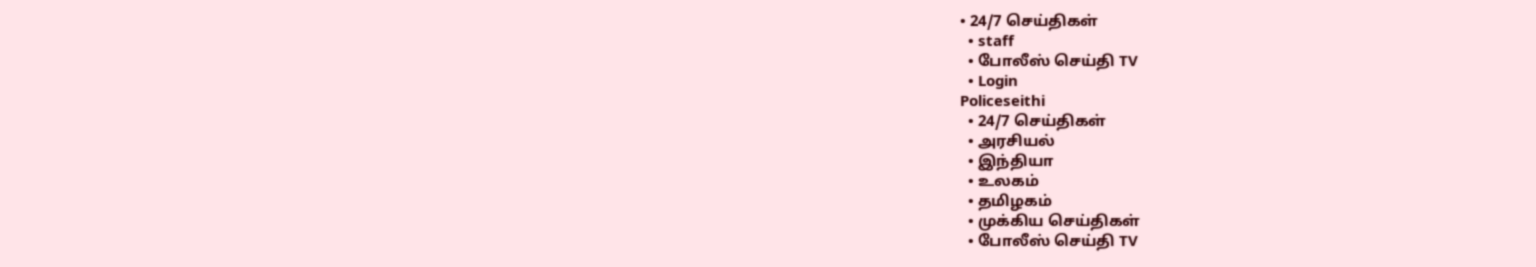• 24/7 செய்திகள்
  • staff
  • போலீஸ் செய்தி TV
  • Login
Policeseithi
  • 24/7 செய்திகள்
  • அரசியல்
  • இந்தியா
  • உலகம்
  • தமிழகம்
  • முக்கிய செய்திகள்
  • போலீஸ் செய்தி TV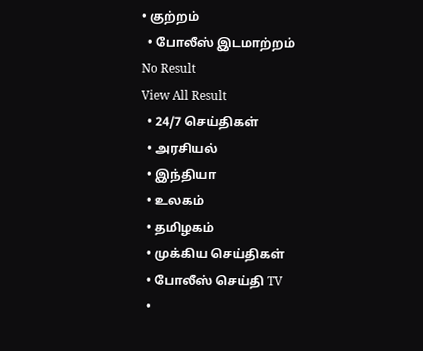• குற்றம்
  • போலீஸ் இடமாற்றம்
No Result
View All Result
  • 24/7 செய்திகள்
  • அரசியல்
  • இந்தியா
  • உலகம்
  • தமிழகம்
  • முக்கிய செய்திகள்
  • போலீஸ் செய்தி TV
  •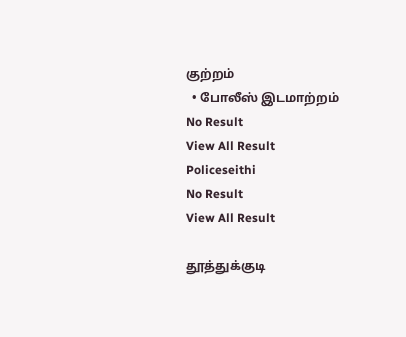குற்றம்
  • போலீஸ் இடமாற்றம்
No Result
View All Result
Policeseithi
No Result
View All Result

தூத்துக்குடி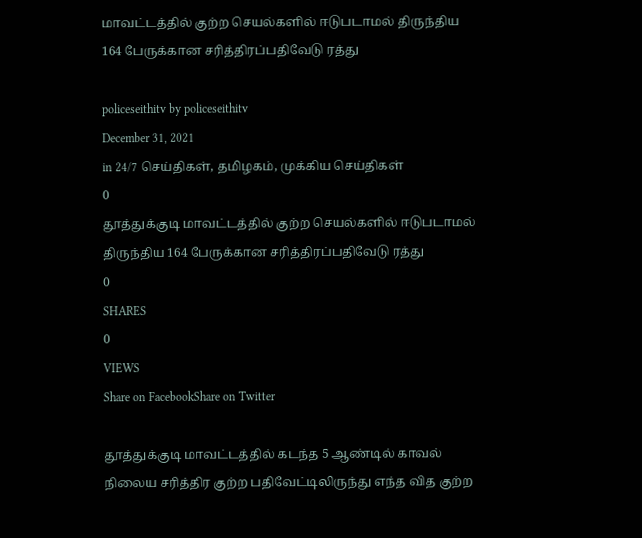மாவட்டத்தில் குற்ற செயல்களில் ஈடுபடாமல் திருந்திய 164 பேருக்கான சரித்திரப்பதிவேடு ரத்து

policeseithitv by policeseithitv
December 31, 2021
in 24/7 செய்திகள், தமிழகம், முக்கிய செய்திகள்
0
தூத்துக்குடி மாவட்டத்தில் குற்ற செயல்களில் ஈடுபடாமல் திருந்திய 164 பேருக்கான சரித்திரப்பதிவேடு ரத்து
0
SHARES
0
VIEWS
Share on FacebookShare on Twitter

தூத்துக்குடி மாவட்டத்தில் கடந்த 5 ஆண்டில் காவல் நிலைய சரித்திர குற்ற பதிவேட்டிலிருந்து எந்த வித குற்ற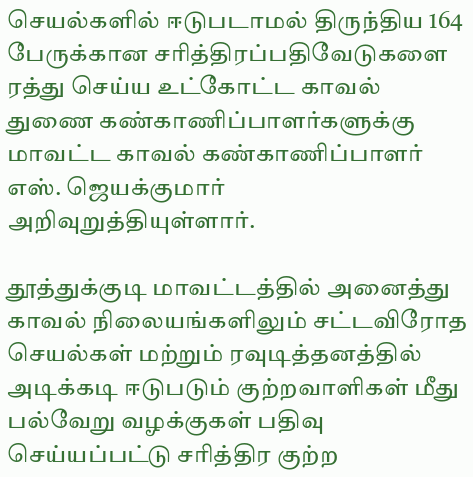செயல்களில் ஈடுபடாமல் திருந்திய 164 பேருக்கான சரித்திரப்பதிவேடுகளை ரத்து செய்ய உட்கோட்ட காவல் துணை கண்காணிப்பாளர்களுக்கு மாவட்ட காவல் கண்காணிப்பாளர் எஸ். ஜெயக்குமார் அறிவுறுத்தியுள்ளார்.

தூத்துக்குடி மாவட்டத்தில் அனைத்து காவல் நிலையங்களிலும் சட்டவிரோத செயல்கள் மற்றும் ரவுடித்தனத்தில் அடிக்கடி ஈடுபடும் குற்றவாளிகள் மீது பல்வேறு வழக்குகள் பதிவு செய்யப்பட்டு சரித்திர குற்ற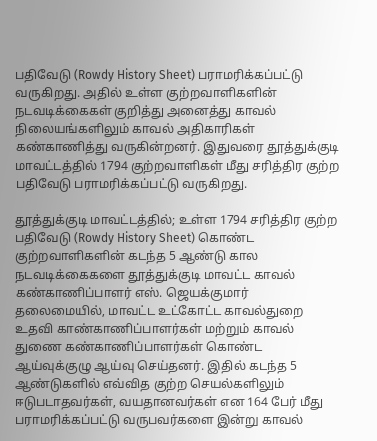பதிவேடு (Rowdy History Sheet) பராமரிக்கப்பட்டு வருகிறது. அதில் உள்ள குற்றவாளிகளின் நடவடிக்கைகள் குறித்து அனைத்து காவல் நிலையங்களிலும் காவல் அதிகாரிகள் கண்காணித்து வருகின்றனர். இதுவரை தூத்துக்குடி மாவட்டத்தில் 1794 குற்றவாளிகள் மீது சரித்திர குற்ற பதிவேடு பராமரிக்கப்பட்டு வருகிறது.

தூத்துக்குடி மாவட்டத்தில்; உள்ள 1794 சரித்திர குற்ற பதிவேடு (Rowdy History Sheet) கொண்ட குற்றவாளிகளின் கடந்த 5 ஆண்டு கால நடவடிக்கைகளை தூத்துக்குடி மாவட்ட காவல் கண்காணிப்பாளர் எஸ். ஜெயக்குமார் தலைமையில், மாவட்ட உட்கோட்ட காவல்துறை உதவி காண்காணிப்பாளர்கள் மற்றும் காவல் துணை கண்காணிப்பாளர்கள் கொண்ட ஆய்வுக்குழு ஆய்வு செய்தனர். இதில் கடந்த 5 ஆண்டுகளில் எவ்வித குற்ற செயல்களிலும் ஈடுபடாதவர்கள், வயதானவர்கள் என 164 பேர் மீது பராமரிக்கப்பட்டு வருபவர்களை இன்று காவல்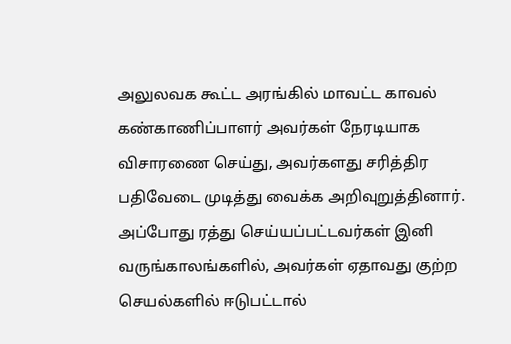அலுலவக கூட்ட அரங்கில் மாவட்ட காவல் கண்காணிப்பாளர் அவர்கள் நேரடியாக விசாரணை செய்து, அவர்களது சரித்திர பதிவேடை முடித்து வைக்க அறிவுறுத்தினார். அப்போது ரத்து செய்யப்பட்டவர்கள் இனி வருங்காலங்களில், அவர்கள் ஏதாவது குற்ற செயல்களில் ஈடுபட்டால்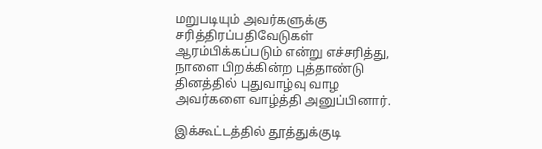மறுபடியும் அவர்களுக்கு சரித்திரப்பதிவேடுகள் ஆரம்பிக்கப்படும் என்று எச்சரித்து, நாளை பிறக்கின்ற புத்தாண்டு தினத்தில் புதுவாழ்வு வாழ அவர்களை வாழ்த்தி அனுப்பினார்.

இக்கூட்டத்தில் தூத்துக்குடி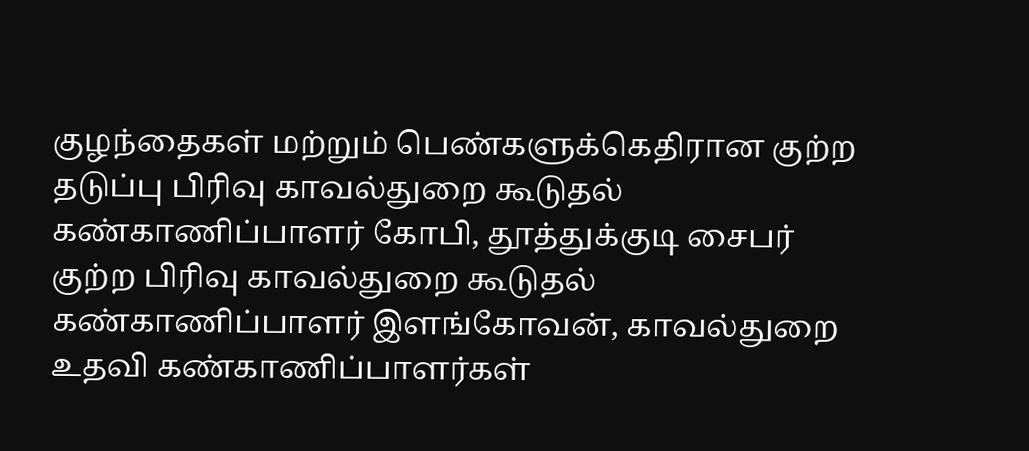குழந்தைகள் மற்றும் பெண்களுக்கெதிரான குற்ற தடுப்பு பிரிவு காவல்துறை கூடுதல் கண்காணிப்பாளர் கோபி, தூத்துக்குடி சைபர் குற்ற பிரிவு காவல்துறை கூடுதல் கண்காணிப்பாளர் இளங்கோவன், காவல்துறை உதவி கண்காணிப்பாளர்கள்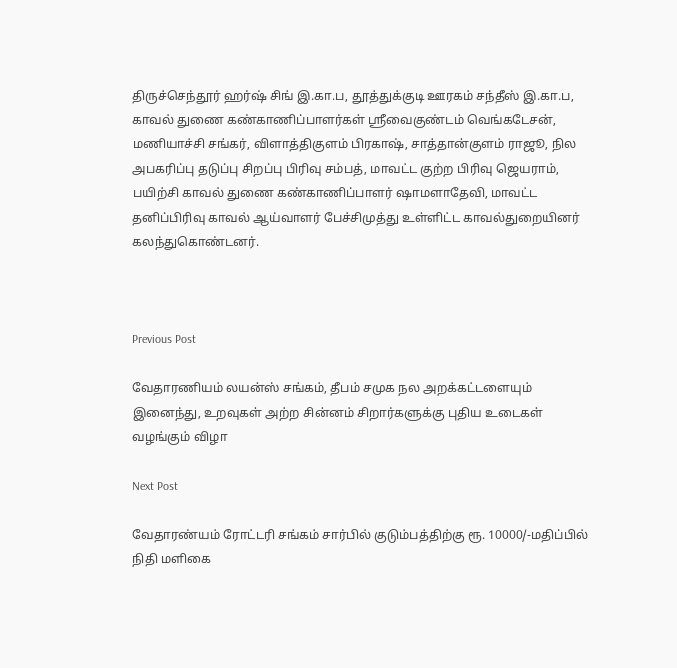திருச்செந்தூர் ஹர்ஷ் சிங் இ.கா.ப, தூத்துக்குடி ஊரகம் சந்தீஸ் இ.கா.ப, காவல் துணை கண்காணிப்பாளர்கள் ஸ்ரீவைகுண்டம் வெங்கடேசன், மணியாச்சி சங்கர், விளாத்திகுளம் பிரகாஷ், சாத்தான்குளம் ராஜூ, நில அபகரிப்பு தடுப்பு சிறப்பு பிரிவு சம்பத், மாவட்ட குற்ற பிரிவு ஜெயராம், பயிற்சி காவல் துணை கண்காணிப்பாளர் ஷாமளாதேவி, மாவட்ட தனிப்பிரிவு காவல் ஆய்வாளர் பேச்சிமுத்து உள்ளிட்ட காவல்துறையினர் கலந்துகொண்டனர்.



Previous Post

வேதாரணியம் லயன்ஸ் சங்கம், தீபம் சமுக நல அறக்கட்டளையும் இனைந்து, உறவுகள் அற்ற சின்னம் சிறார்களுக்கு புதிய உடைகள் வழங்கும் விழா

Next Post

வேதாரண்யம் ரோட்டரி சங்கம் சார்பில் குடும்பத்திற்கு ரூ. 10000/-மதிப்பில் நிதி மளிகை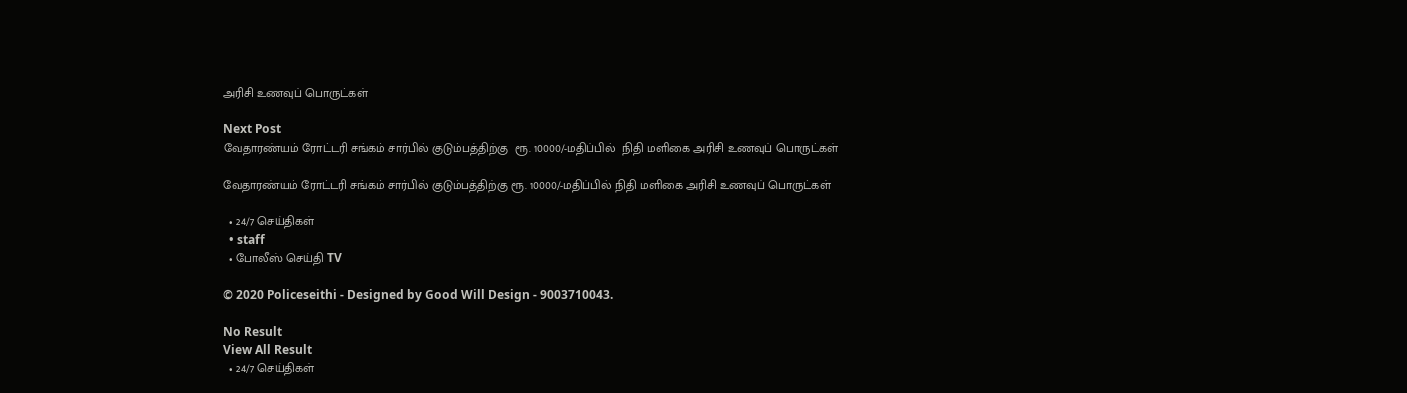அரிசி உணவுப் பொருட்கள்

Next Post
வேதாரண்யம் ரோட்டரி சங்கம் சார்பில் குடும்பத்திற்கு  ரூ. 10000/-மதிப்பில்  நிதி மளிகை அரிசி உணவுப் பொருட்கள்

வேதாரண்யம் ரோட்டரி சங்கம் சார்பில் குடும்பத்திற்கு ரூ. 10000/-மதிப்பில் நிதி மளிகை அரிசி உணவுப் பொருட்கள்

  • 24/7 செய்திகள்
  • staff
  • போலீஸ் செய்தி TV

© 2020 Policeseithi - Designed by Good Will Design - 9003710043.

No Result
View All Result
  • 24/7 செய்திகள்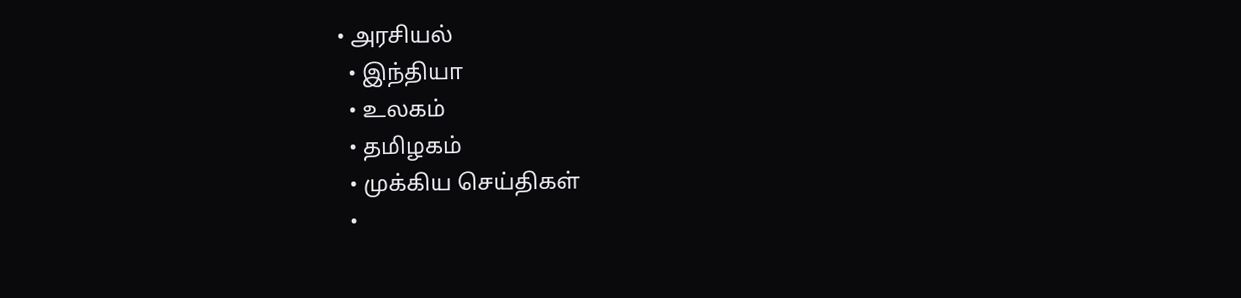• அரசியல்
  • இந்தியா
  • உலகம்
  • தமிழகம்
  • முக்கிய செய்திகள்
  •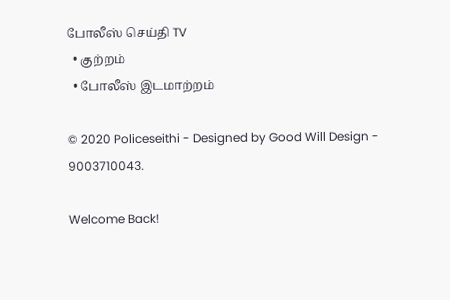போலீஸ் செய்தி TV
  • குற்றம்
  • போலீஸ் இடமாற்றம்

© 2020 Policeseithi - Designed by Good Will Design - 9003710043.

Welcome Back!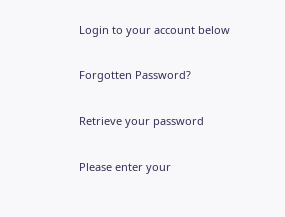Login to your account below

Forgotten Password?

Retrieve your password

Please enter your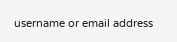username or email address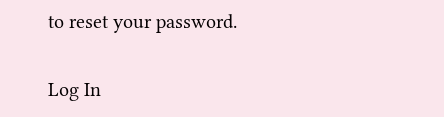to reset your password.

Log In